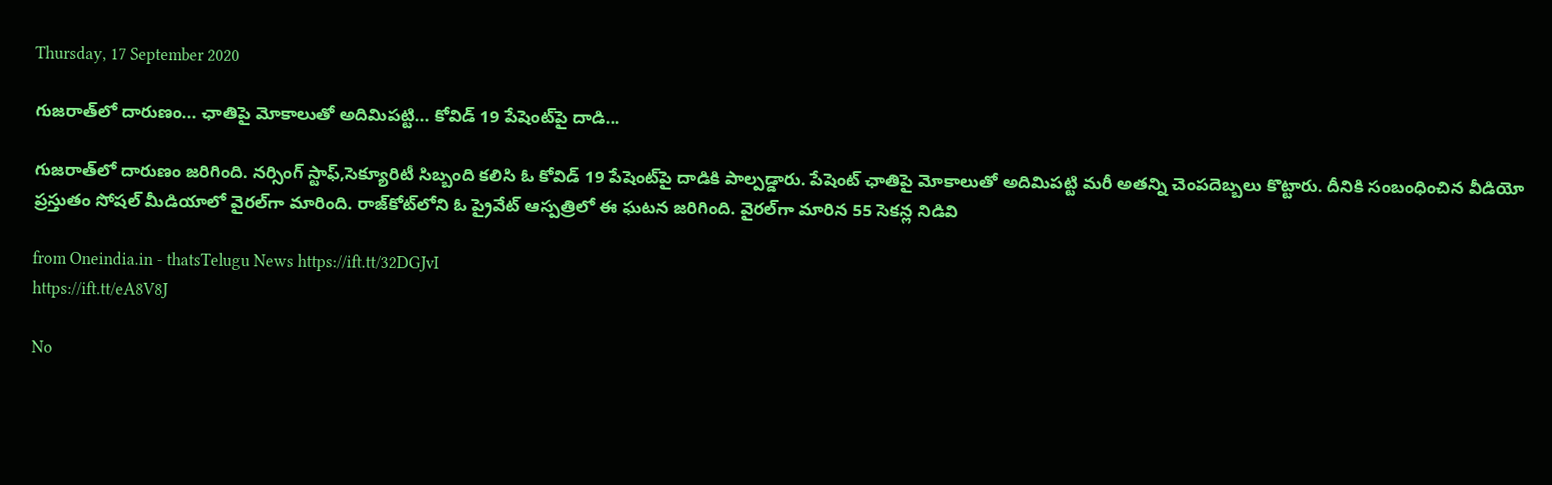Thursday, 17 September 2020

గుజరాత్‌లో దారుణం... ఛాతిపై మోకాలుతో అదిమిపట్టి... కోవిడ్ 19 పేషెంట్‌పై దాడి...

గుజరాత్‌లో దారుణం జరిగింది. నర్సింగ్ స్టాఫ్,సెక్యూరిటీ సిబ్బంది కలిసి ఓ కోవిడ్ 19 పేషెంట్‌పై దాడికి పాల్పడ్డారు. పేషెంట్ ఛాతిపై మోకాలుతో అదిమిపట్టి మరీ అతన్ని చెంపదెబ్బలు కొట్టారు. దీనికి సంబంధించిన వీడియో ప్రస్తుతం సోషల్ మీడియాలో వైరల్‌గా మారింది. రాజ్‌కోట్‌లోని ఓ ప్రైవేట్ ఆస్పత్రిలో ఈ ఘటన జరిగింది. వైరల్‌గా మారిన 55 సెకన్ల నిడివి

from Oneindia.in - thatsTelugu News https://ift.tt/32DGJvI
https://ift.tt/eA8V8J

No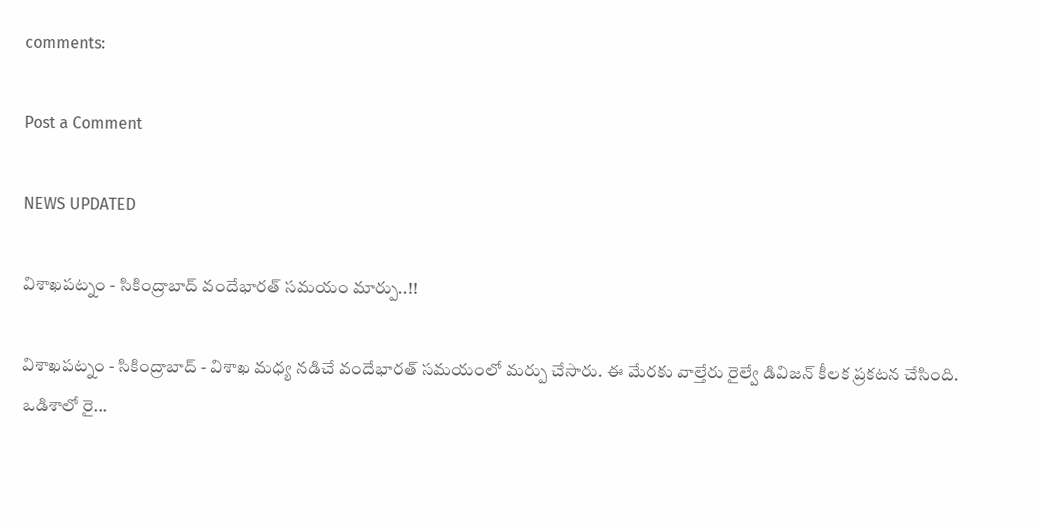comments:

Post a Comment

NEWS UPDATED

విశాఖపట్నం - సికింద్రాబాద్ వందేభారత్ సమయం మార్పు..!!

విశాఖపట్నం - సికింద్రాబాద్ - విశాఖ మధ్య నడిచే వందేభారత్ సమయంలో మర్పు చేసారు. ఈ మేరకు వాల్తేరు రైల్వే డివిజన్ కీలక ప్రకటన చేసింది. ఒడిశాలో రై...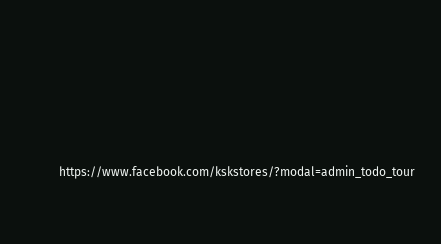https://www.facebook.com/kskstores/?modal=admin_todo_tour